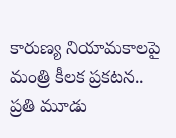కారుణ్య నియామకాలపై మంత్రి కీలక ప్రకటన.. ప్రతి మూడు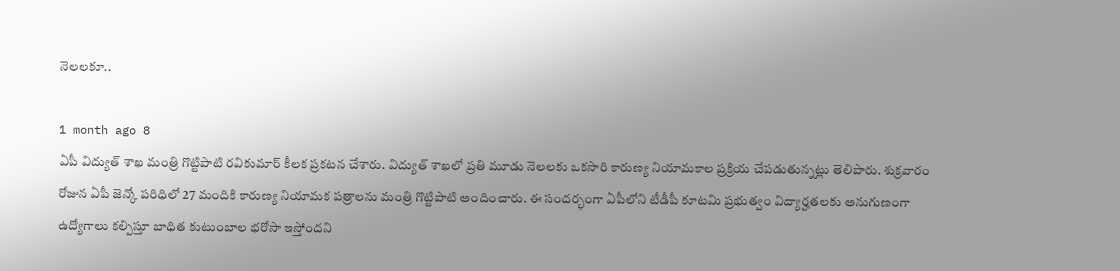నెలలకూ..

1 month ago 8
ఏపీ విద్యుత్ శాఖ మంత్రి గొట్టిపాటి రవికుమార్ కీలక ప్రకటన చేశారు. విద్యుత్ శాఖలో ప్రతి మూడు నెలలకు ఒకసారి కారుణ్య నియామకాల ప్రక్రియ చేపడుతున్నట్లు తెలిపారు. శుక్రవారం రోజున ఏపీ జెన్కో పరిధిలో 27 మందికి కారుణ్య నియామక పత్రాలను మంత్రి గొట్టిపాటి అందించారు. ఈ సందర్భంగా ఏపీలోని టీడీపీ కూటమి ప్రభుత్వం విద్యార్హతలకు అనుగుణంగా ఉద్యోగాలు కల్పిస్తూ బాధిత కుటుంబాల భరోసా ఇస్తోందని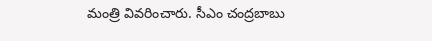మంత్రి వివరించారు. సీఎం చంద్రబాబు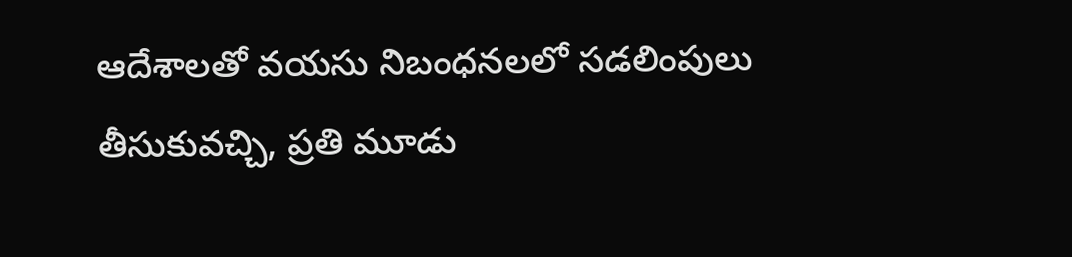ఆదేశాలతో వయసు నిబంధనలలో సడలింపులు తీసుకువచ్చి, ప్రతి మూడు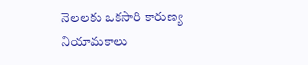నెలలకు ఒకసారి కారుణ్య నియామకాలు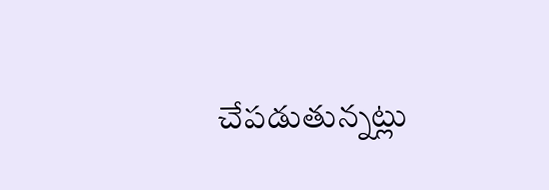చేపడుతున్నట్లు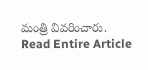మంత్రి వివరించారు.
Read Entire Article